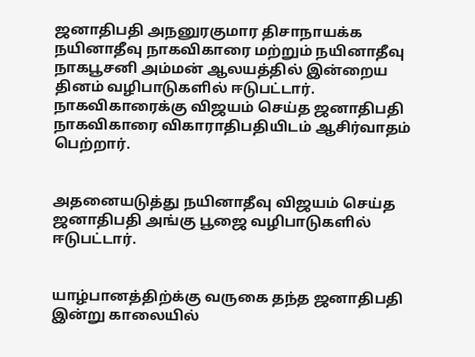ஜனாதிபதி அநனுரகுமார திசாநாயக்க நயினாதீவு நாகவிகாரை மற்றும் நயினாதீவு நாகபூசனி அம்மன் ஆலயத்தில் இன்றைய தினம் வழிபாடுகளில் ஈடுபட்டார்.
நாகவிகாரைக்கு விஜயம் செய்த ஜனாதிபதி நாகவிகாரை விகாராதிபதியிடம் ஆசிர்வாதம் பெற்றார்.


அதனையடுத்து நயினாதீவு விஜயம் செய்த ஜனாதிபதி அங்கு பூஜை வழிபாடுகளில் ஈடுபட்டார்.


யாழ்பானத்திற்க்கு வருகை தந்த ஜனாதிபதி இன்று காலையில்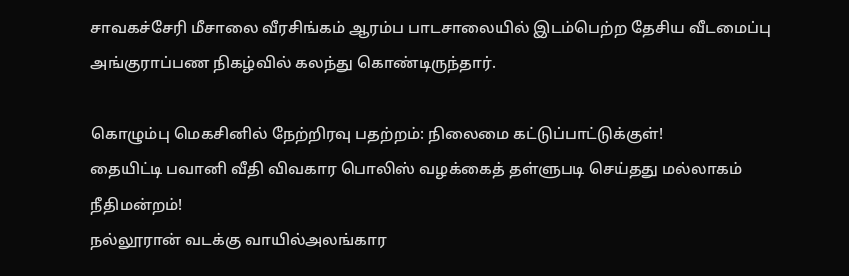சாவகச்சேரி மீசாலை வீரசிங்கம் ஆரம்ப பாடசாலையில் இடம்பெற்ற தேசிய வீடமைப்பு அங்குராப்பண நிகழ்வில் கலந்து கொண்டிருந்தார்.

கொழும்பு மெகசினில் நேற்றிரவு பதற்றம்: நிலைமை கட்டுப்பாட்டுக்குள்!
தையிட்டி பவானி வீதி விவகார பொலிஸ் வழக்கைத் தள்ளுபடி செய்தது மல்லாகம் நீதிமன்றம்!
நல்லூரான் வடக்கு வாயில்அலங்கார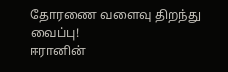தோரணை வளைவு திறந்து வைப்பு!
ஈரானின்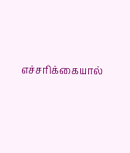எச்சரிக்கையால்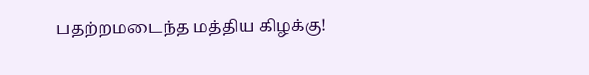பதற்றமடைந்த மத்திய கிழக்கு!